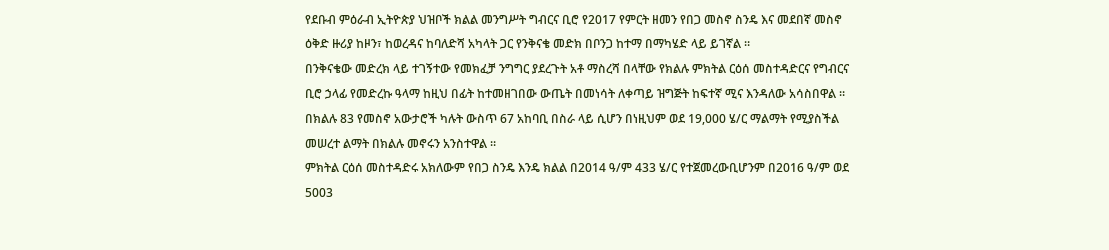የደቡብ ምዕራብ ኢትዮጵያ ህዝቦች ክልል መንግሥት ግብርና ቢሮ የ2017 የምርት ዘመን የበጋ መስኖ ስንዴ እና መደበኛ መስኖ ዕቅድ ዙሪያ ከዞን፣ ከወረዳና ከባለድሻ አካላት ጋር የንቅናቄ መድክ በቦንጋ ከተማ በማካሄድ ላይ ይገኛል ።
በንቅናቄው መድረክ ላይ ተገኝተው የመክፈቻ ንግግር ያደረጉት አቶ ማስረሻ በላቸው የክልሉ ምክትል ርዕሰ መስተዳድርና የግብርና ቢሮ ኃላፊ የመድረኩ ዓላማ ከዚህ በፊት ከተመዘገበው ውጤት በመነሳት ለቀጣይ ዝግጅት ከፍተኛ ሚና እንዳለው አሳስበዋል ።
በክልሉ 83 የመስኖ አውታሮች ካሉት ውስጥ 67 አከባቢ በስራ ላይ ሲሆን በነዚህም ወደ 19,000 ሄ/ር ማልማት የሚያስችል መሠረተ ልማት በክልሉ መኖሩን አንስተዋል ።
ምክትል ርዕሰ መስተዳድሩ አክለውም የበጋ ስንዴ እንዴ ክልል በ2014 ዓ/ም 433 ሄ/ር የተጀመረውቢሆንም በ2016 ዓ/ም ወደ 5003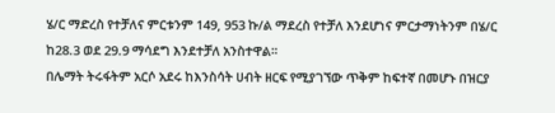ሄ/ር ማድረስ የተቻለና ምርቱንም 149, 953 ኩ/ል ማደረስ የተቻለ እንደሆነና ምርታማነትንም በሄ/ር ከ28.3 ወደ 29.9 ማሳደግ እንደተቻለ አንስተዋል።
በሌማት ትሩፋትም አርሶ አደሩ ከእንስሳት ሀብት ዘርፍ የሚያገኘው ጥቅም ከፍተኛ በመሆኑ በዝርያ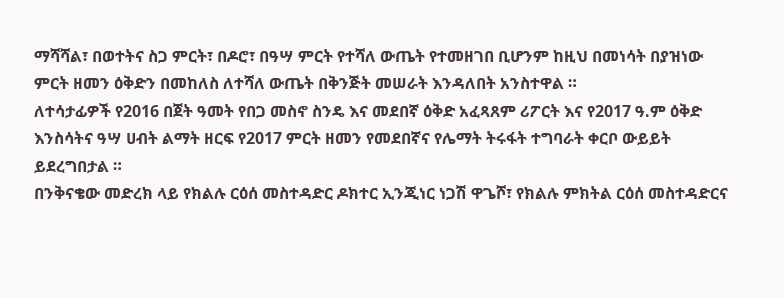ማሻሻል፣ በወተትና ስጋ ምርት፣ በዶሮ፣ በዓሣ ምርት የተሻለ ውጤት የተመዘገበ ቢሆንም ከዚህ በመነሳት በያዝነው ምርት ዘመን ዕቅድን በመከለስ ለተሻለ ውጤት በቅንጅት መሠራት እንዳለበት አንስተዋል ።
ለተሳታፊዎች የ2016 በጀት ዓመት የበጋ መስኖ ስንዴ እና መደበኛ ዕቅድ አፈጻጸም ሪፖርት እና የ2017 ዓ.ም ዕቅድ እንስሳትና ዓሣ ሀብት ልማት ዘርፍ የ2017 ምርት ዘመን የመደበኛና የሌማት ትሩፋት ተግባራት ቀርቦ ውይይት ይደረግበታል ።
በንቅናቄው መድረክ ላይ የክልሉ ርዕሰ መስተዳድር ዶክተር ኢንጂነር ነጋሽ ዋጌሾ፣ የክልሉ ምክትል ርዕሰ መስተዳድርና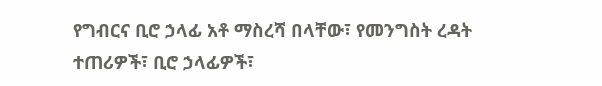የግብርና ቢሮ ኃላፊ አቶ ማስረሻ በላቸው፣ የመንግስት ረዳት ተጠሪዎች፣ ቢሮ ኃላፊዎች፣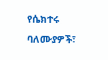የሴክተሩ ባለሙያዎች፣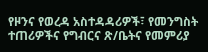የዞንና የወረዳ አስተዳዳሪዎች፣ የመንግስት ተጠሪዎችና የግብርና ጽ/ቤትና የመምሪያ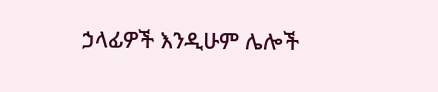ኃላፊዎች እንዲሁም ሌሎች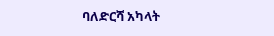ባለድርሻ አካላት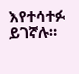እየተሳተፉ ይገኛሉ።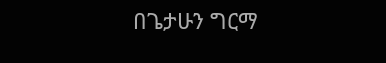በጌታሁን ግርማ